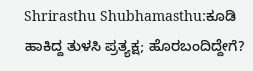Shrirasthu Shubhamasthu:ಕೂಡಿ ಹಾಕಿದ್ದ ತುಳಸಿ ಪ್ರತ್ಯಕ್ಷ; ಹೊರಬಂದಿದ್ದೇಗೆ?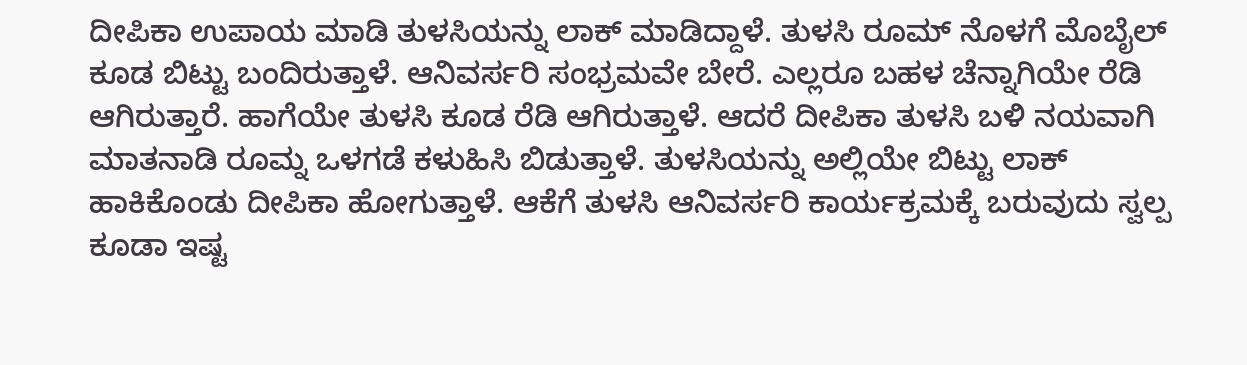ದೀಪಿಕಾ ಉಪಾಯ ಮಾಡಿ ತುಳಸಿಯನ್ನು ಲಾಕ್ ಮಾಡಿದ್ದಾಳೆ. ತುಳಸಿ ರೂಮ್ ನೊಳಗೆ ಮೊಬೈಲ್ ಕೂಡ ಬಿಟ್ಟು ಬಂದಿರುತ್ತಾಳೆ. ಆನಿವರ್ಸರಿ ಸಂಭ್ರಮವೇ ಬೇರೆ. ಎಲ್ಲರೂ ಬಹಳ ಚೆನ್ನಾಗಿಯೇ ರೆಡಿ ಆಗಿರುತ್ತಾರೆ. ಹಾಗೆಯೇ ತುಳಸಿ ಕೂಡ ರೆಡಿ ಆಗಿರುತ್ತಾಳೆ. ಆದರೆ ದೀಪಿಕಾ ತುಳಸಿ ಬಳಿ ನಯವಾಗಿ ಮಾತನಾಡಿ ರೂಮ್ನ ಒಳಗಡೆ ಕಳುಹಿಸಿ ಬಿಡುತ್ತಾಳೆ. ತುಳಸಿಯನ್ನು ಅಲ್ಲಿಯೇ ಬಿಟ್ಟು ಲಾಕ್ ಹಾಕಿಕೊಂಡು ದೀಪಿಕಾ ಹೋಗುತ್ತಾಳೆ. ಆಕೆಗೆ ತುಳಸಿ ಆನಿವರ್ಸರಿ ಕಾರ್ಯಕ್ರಮಕ್ಕೆ ಬರುವುದು ಸ್ವಲ್ಪ ಕೂಡಾ ಇಷ್ಟ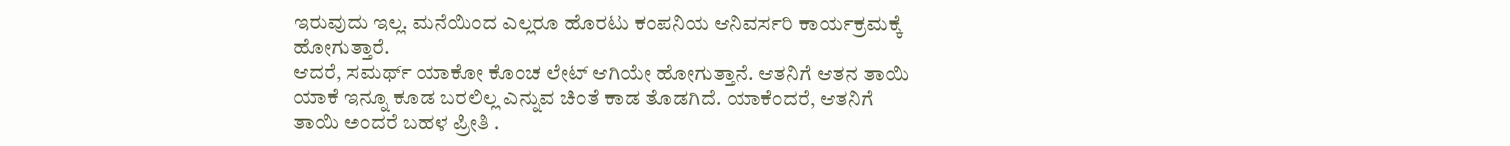ಇರುವುದು ಇಲ್ಲ. ಮನೆಯಿಂದ ಎಲ್ಲರೂ ಹೊರಟು ಕಂಪನಿಯ ಆನಿವರ್ಸರಿ ಕಾರ್ಯಕ್ರಮಕ್ಕೆ ಹೋಗುತ್ತಾರೆ.
ಆದರೆ, ಸಮರ್ಥ್ ಯಾಕೋ ಕೊಂಚ ಲೇಟ್ ಆಗಿಯೇ ಹೋಗುತ್ತಾನೆ. ಆತನಿಗೆ ಆತನ ತಾಯಿ ಯಾಕೆ ಇನ್ನೂ ಕೂಡ ಬರಲಿಲ್ಲ ಎನ್ನುವ ಚಿಂತೆ ಕಾಡ ತೊಡಗಿದೆ. ಯಾಕೆಂದರೆ, ಆತನಿಗೆ ತಾಯಿ ಅಂದರೆ ಬಹಳ ಪ್ರೀತಿ .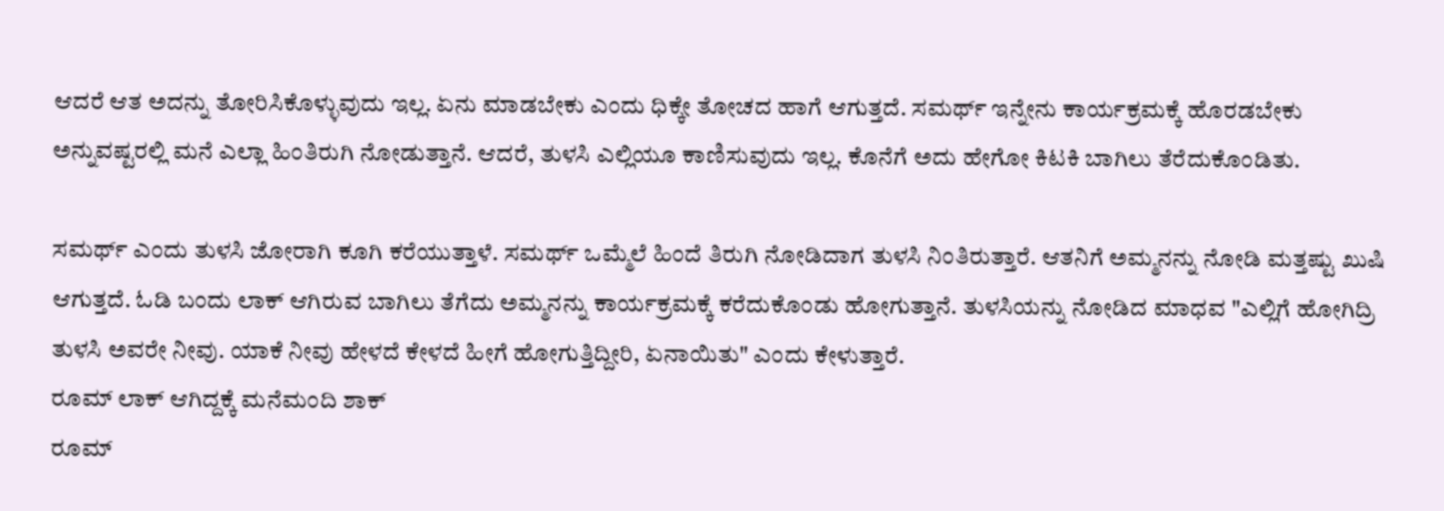ಆದರೆ ಆತ ಅದನ್ನು ತೋರಿಸಿಕೊಳ್ಳುವುದು ಇಲ್ಲ. ಏನು ಮಾಡಬೇಕು ಎಂದು ಧಿಕ್ಕೇ ತೋಚದ ಹಾಗೆ ಆಗುತ್ತದೆ. ಸಮರ್ಥ್ ಇನ್ನೇನು ಕಾರ್ಯಕ್ರಮಕ್ಕೆ ಹೊರಡಬೇಕು ಅನ್ನುವಷ್ಟರಲ್ಲಿ ಮನೆ ಎಲ್ಲಾ ಹಿಂತಿರುಗಿ ನೋಡುತ್ತಾನೆ. ಆದರೆ, ತುಳಸಿ ಎಲ್ಲಿಯೂ ಕಾಣಿಸುವುದು ಇಲ್ಲ. ಕೊನೆಗೆ ಅದು ಹೇಗೋ ಕಿಟಕಿ ಬಾಗಿಲು ತೆರೆದುಕೊಂಡಿತು.

ಸಮರ್ಥ್ ಎಂದು ತುಳಸಿ ಜೋರಾಗಿ ಕೂಗಿ ಕರೆಯುತ್ತಾಳೆ. ಸಮರ್ಥ್ ಒಮ್ಮೆಲೆ ಹಿಂದೆ ತಿರುಗಿ ನೋಡಿದಾಗ ತುಳಸಿ ನಿಂತಿರುತ್ತಾರೆ. ಆತನಿಗೆ ಅಮ್ಮನನ್ನು ನೋಡಿ ಮತ್ತಷ್ಟು ಖುಷಿ ಆಗುತ್ತದೆ. ಓಡಿ ಬಂದು ಲಾಕ್ ಆಗಿರುವ ಬಾಗಿಲು ತೆಗೆದು ಅಮ್ಮನನ್ನು ಕಾರ್ಯಕ್ರಮಕ್ಕೆ ಕರೆದುಕೊಂಡು ಹೋಗುತ್ತಾನೆ. ತುಳಸಿಯನ್ನು ನೋಡಿದ ಮಾಧವ "ಎಲ್ಲಿಗೆ ಹೋಗಿದ್ರಿ ತುಳಸಿ ಅವರೇ ನೀವು. ಯಾಕೆ ನೀವು ಹೇಳದೆ ಕೇಳದೆ ಹೀಗೆ ಹೋಗುತ್ತಿದ್ದೀರಿ, ಏನಾಯಿತು" ಎಂದು ಕೇಳುತ್ತಾರೆ.
ರೂಮ್ ಲಾಕ್ ಆಗಿದ್ದಕ್ಕೆ ಮನೆಮಂದಿ ಶಾಕ್
ರೂಮ್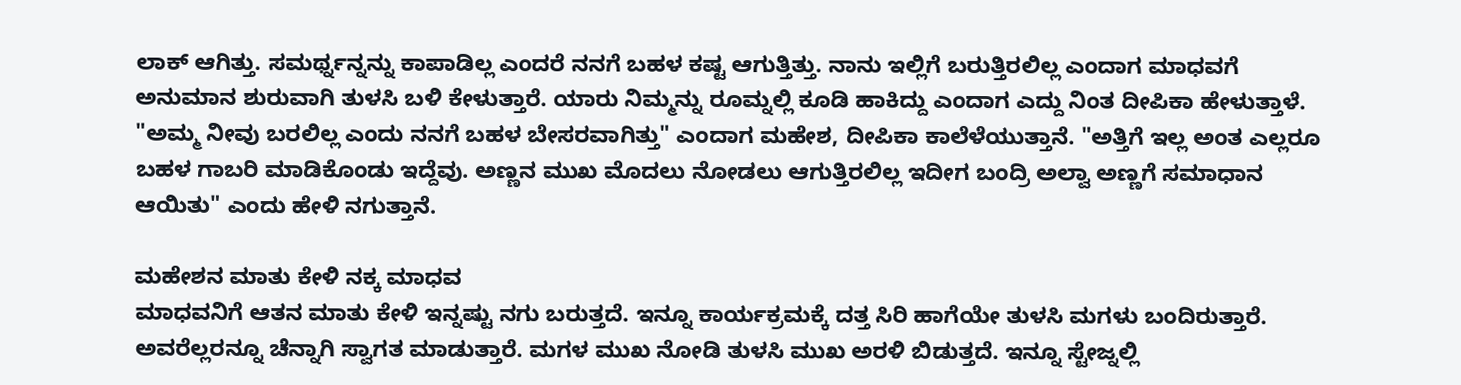ಲಾಕ್ ಆಗಿತ್ತು. ಸಮರ್ಥ್ನನ್ನನ್ನು ಕಾಪಾಡಿಲ್ಲ ಎಂದರೆ ನನಗೆ ಬಹಳ ಕಷ್ಟ ಆಗುತ್ತಿತ್ತು. ನಾನು ಇಲ್ಲಿಗೆ ಬರುತ್ತಿರಲಿಲ್ಲ ಎಂದಾಗ ಮಾಧವಗೆ ಅನುಮಾನ ಶುರುವಾಗಿ ತುಳಸಿ ಬಳಿ ಕೇಳುತ್ತಾರೆ. ಯಾರು ನಿಮ್ಮನ್ನು ರೂಮ್ನಲ್ಲಿ ಕೂಡಿ ಹಾಕಿದ್ದು ಎಂದಾಗ ಎದ್ದು ನಿಂತ ದೀಪಿಕಾ ಹೇಳುತ್ತಾಳೆ. "ಅಮ್ಮ ನೀವು ಬರಲಿಲ್ಲ ಎಂದು ನನಗೆ ಬಹಳ ಬೇಸರವಾಗಿತ್ತು" ಎಂದಾಗ ಮಹೇಶ, ದೀಪಿಕಾ ಕಾಲೆಳೆಯುತ್ತಾನೆ. "ಅತ್ತಿಗೆ ಇಲ್ಲ ಅಂತ ಎಲ್ಲರೂ ಬಹಳ ಗಾಬರಿ ಮಾಡಿಕೊಂಡು ಇದ್ದೆವು. ಅಣ್ಣನ ಮುಖ ಮೊದಲು ನೋಡಲು ಆಗುತ್ತಿರಲಿಲ್ಲ ಇದೀಗ ಬಂದ್ರಿ ಅಲ್ವಾ ಅಣ್ಣಗೆ ಸಮಾಧಾನ ಆಯಿತು" ಎಂದು ಹೇಳಿ ನಗುತ್ತಾನೆ.

ಮಹೇಶನ ಮಾತು ಕೇಳಿ ನಕ್ಕ ಮಾಧವ
ಮಾಧವನಿಗೆ ಆತನ ಮಾತು ಕೇಳಿ ಇನ್ನಷ್ಟು ನಗು ಬರುತ್ತದೆ. ಇನ್ನೂ ಕಾರ್ಯಕ್ರಮಕ್ಕೆ ದತ್ತ ಸಿರಿ ಹಾಗೆಯೇ ತುಳಸಿ ಮಗಳು ಬಂದಿರುತ್ತಾರೆ. ಅವರೆಲ್ಲರನ್ನೂ ಚೆನ್ನಾಗಿ ಸ್ವಾಗತ ಮಾಡುತ್ತಾರೆ. ಮಗಳ ಮುಖ ನೋಡಿ ತುಳಸಿ ಮುಖ ಅರಳಿ ಬಿಡುತ್ತದೆ. ಇನ್ನೂ ಸ್ಟೇಜ್ನಲ್ಲಿ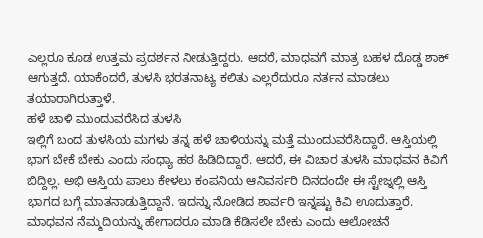ಎಲ್ಲರೂ ಕೂಡ ಉತ್ತಮ ಪ್ರದರ್ಶನ ನೀಡುತ್ತಿದ್ದರು. ಆದರೆ, ಮಾಧವಗೆ ಮಾತ್ರ ಬಹಳ ದೊಡ್ಡ ಶಾಕ್ ಆಗುತ್ತದೆ. ಯಾಕೆಂದರೆ, ತುಳಸಿ ಭರತನಾಟ್ಯ ಕಲಿತು ಎಲ್ಲರೆದುರೂ ನರ್ತನ ಮಾಡಲು ತಯಾರಾಗಿರುತ್ತಾಳೆ.
ಹಳೆ ಚಾಳಿ ಮುಂದುವರೆಸಿದ ತುಳಸಿ
ಇಲ್ಲಿಗೆ ಬಂದ ತುಳಸಿಯ ಮಗಳು ತನ್ನ ಹಳೆ ಚಾಳಿಯನ್ನು ಮತ್ತೆ ಮುಂದುವರೆಸಿದ್ದಾರೆ. ಆಸ್ತಿಯಲ್ಲಿ ಭಾಗ ಬೇಕೆ ಬೇಕು ಎಂದು ಸಂಧ್ಯಾ ಹಠ ಹಿಡಿದಿದ್ದಾರೆ. ಆದರೆ, ಈ ವಿಚಾರ ತುಳಸಿ ಮಾಧವನ ಕಿವಿಗೆ ಬಿದ್ದಿಲ್ಲ. ಅಭಿ ಆಸ್ತಿಯ ಪಾಲು ಕೇಳಲು ಕಂಪನಿಯ ಆನಿವರ್ಸರಿ ದಿನದಂದೇ ಈ ಸ್ಟೇಜ್ನಲ್ಲಿ ಆಸ್ತಿ ಭಾಗದ ಬಗ್ಗೆ ಮಾತನಾಡುತ್ತಿದ್ದಾನೆ. ಇದನ್ನು ನೋಡಿದ ಶಾರ್ವರಿ ಇನ್ನಷ್ಟು ಕಿವಿ ಊದುತ್ತಾರೆ. ಮಾಧವನ ನೆಮ್ಮದಿಯನ್ನು ಹೇಗಾದರೂ ಮಾಡಿ ಕೆಡಿಸಲೇ ಬೇಕು ಎಂದು ಆಲೋಚನೆ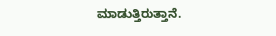ಮಾಡುತ್ತಿರುತ್ತಾನೆ.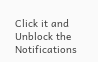Click it and Unblock the Notifications